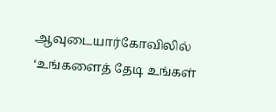ஆவுடையார்கோவிலில் ‘உங்களைத் தேடி உங்கள்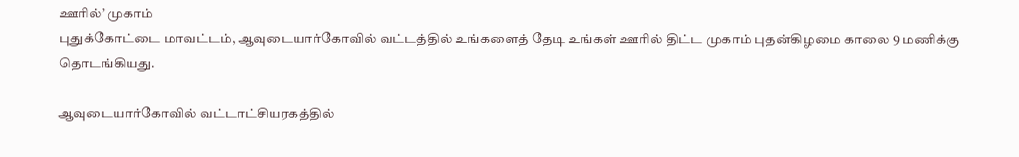ஊரில்’ முகாம்
புதுக்கோட்டை மாவட்டம், ஆவுடையார்கோவில் வட்டத்தில் உங்களைத் தேடி உங்கள் ஊரில் திட்ட முகாம் புதன்கிழமை காலை 9 மணிக்கு தொடங்கியது.

ஆவுடையார்கோவில் வட்டாட்சியரகத்தில்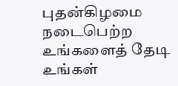புதன்கிழமை நடைபெற்ற உங்களைத் தேடி உங்கள்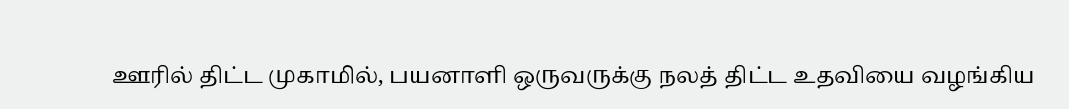ஊரில் திட்ட முகாமில், பயனாளி ஒருவருக்கு நலத் திட்ட உதவியை வழங்கிய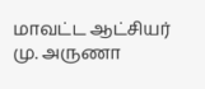மாவட்ட ஆட்சியர் மு. அருணா